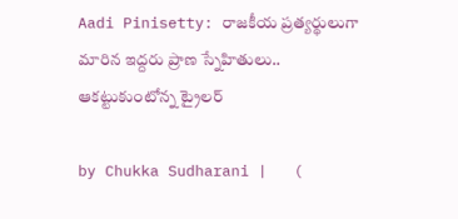Aadi Pinisetty: రాజకీయ ప్రత్యర్థులుగా మారిన ఇద్దరు ప్రాణ స్నేహితులు.. ఆకట్టుకుంటోన్న ట్రైలర్

by Chukka Sudharani |   (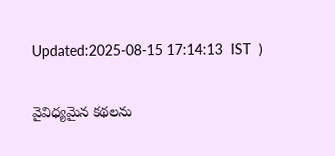Updated:2025-08-15 17:14:13  IST  )

వైవిధ్యమైన కథలను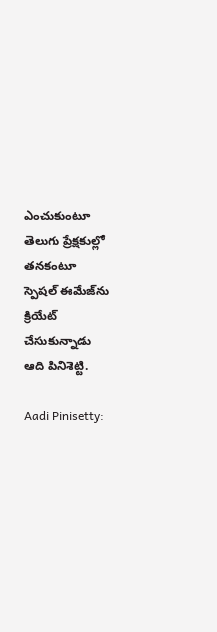ఎంచుకుంటూ తెలుగు ప్రేక్షకుల్లో తనకంటూ స్పెషల్ ఈమేజ్‌ను క్రియేట్ చేసుకున్నాడు ఆది పినిశెట్టి.

Aadi Pinisetty: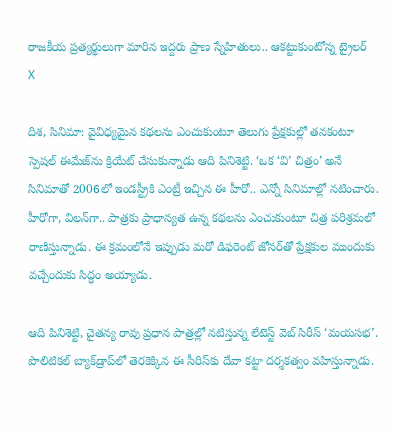రాజకీయ ప్రత్యర్థులుగా మారిన ఇద్దరు ప్రాణ స్నేహితులు.. ఆకట్టుకుంటోన్న ట్రైలర్
X

దిశ, సినిమా: వైవిధ్యమైన కథలను ఎంచుకుంటూ తెలుగు ప్రేక్షకుల్లో తనకంటూ స్పెషల్ ఈమేజ్‌ను క్రియేట్ చేసుకున్నాడు ఆది పినిశెట్టి. ‘ఒక ‘వి’ చిత్రం’ అనే సినిమాతో 2006లో ఇండస్ట్రీకి ఎంట్రీ ఇచ్చిన ఈ హీరో.. ఎన్నో సినిమాల్లో నటించారు. హీరోగా, విలన్‌గా.. పాత్రకు ప్రాధాన్యత ఉన్న కథలను ఎంచుకుంటూ చిత్ర పరిశ్రమలో రాణిస్తున్నాడు. ఈ క్రమంలోనే ఇప్పుడు మరో డిఫరెంట్ జోనర్‌తో ప్రేక్షకుల ముందుకు వచ్చేందుకు సిద్ధం అయ్యాడు.

ఆది పినిశెట్టి, చైతన్య రావు ప్రధాన పాత్రల్లో నటిస్తున్న లేటెస్ట్ వెబ్ సిరీస్ ‘మయసభ’. పొలిటికల్ బ్యాక్‌డ్రాప్‌లో తెరకెక్కిన ఈ సీరిస్‌కు దేవా కట్టా దర్శకత్వం వహిస్తున్నాడు.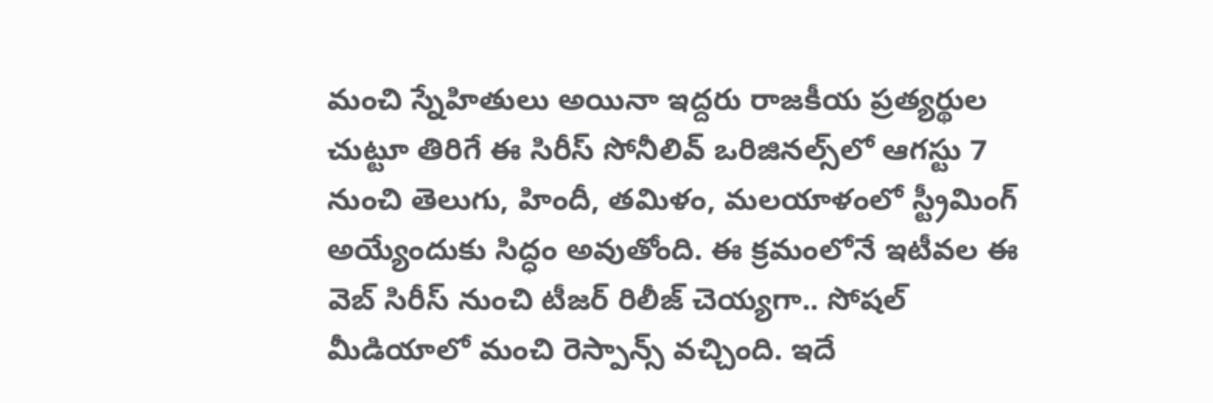మంచి స్నేహితులు అయినా ఇద్దరు రాజకీయ ప్రత్యర్థుల చుట్టూ తిరిగే ఈ సిరీస్ సోనీలివ్ ఒరిజినల్స్‌లో ఆగస్టు 7 నుంచి తెలుగు, హిందీ, తమిళం, మలయాళంలో స్ట్రీమింగ్ అయ్యేందుకు సిద్ధం అవుతోంది. ఈ క్రమంలోనే ఇటీవల ఈ వెబ్ సిరీస్ నుంచి టీజర్ రిలీజ్ చెయ్యగా.. సోషల్ మీడియాలో మంచి రెస్పాన్స్ వచ్చింది. ఇదే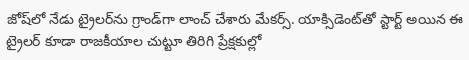జోష్‌లో నేడు ట్రైలర్‌ను గ్రాండ్‌గా లాంచ్ చేశారు మేకర్స్. యాక్సిడెంట్‌తో స్టార్ట్ అయిన ఈ ట్రైలర్ కూడా రాజకీయాల చుట్టూ తిరిగి ప్రేక్షకుల్లో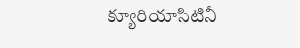క్యూరియాసిటినీ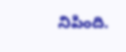నిపింది.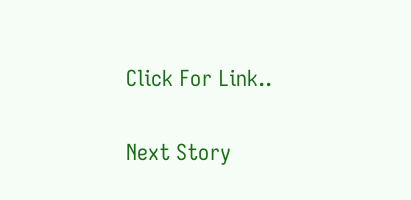Click For Link..

Next Story